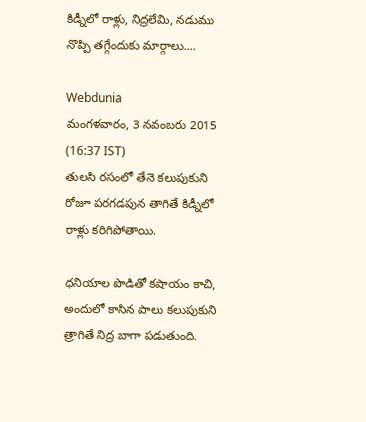కిడ్నీలో రాళ్లు, నిద్రలేమి, నడుము నొప్పి తగ్గేందుకు మార్గాలు....

Webdunia
మంగళవారం, 3 నవంబరు 2015 (16:37 IST)
తులసి రసంలో తేనె కలుపుకుని రోజూ పరగడపున తాగితే కిడ్నీలో రాళ్లు కరిగిపోతాయి.

ధనియాల పొడితో కషాయం కాచి, అందులో కాసిన పాలు కలుపుకుని త్రాగితే నిద్ర బాగా పడుతుంది.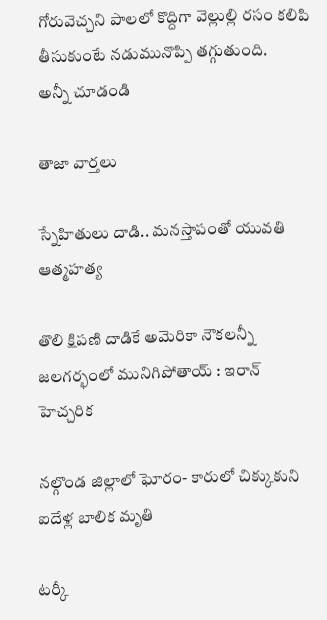గోరువెచ్చని పాలలో కొద్దిగా వెల్లుల్లి రసం కలిపి తీసుకుంటే నడుమునొప్పి తగ్గుతుంది.
అన్నీ చూడండి

తాజా వార్తలు

స్నేహితులు దాడి.. మనస్తాపంతో యువతి ఆత్మహత్య

తొలి క్షిపణి దాడికే అమెరికా నౌకలన్నీ జలగర్భంలో మునిగిపోతాయ్ : ఇరాన్ హెచ్చరిక

నల్గొండ జిల్లాలో ఘోరం- కారులో చిక్కుకుని ఐదేళ్ల బాలిక మృతి

టర్కీ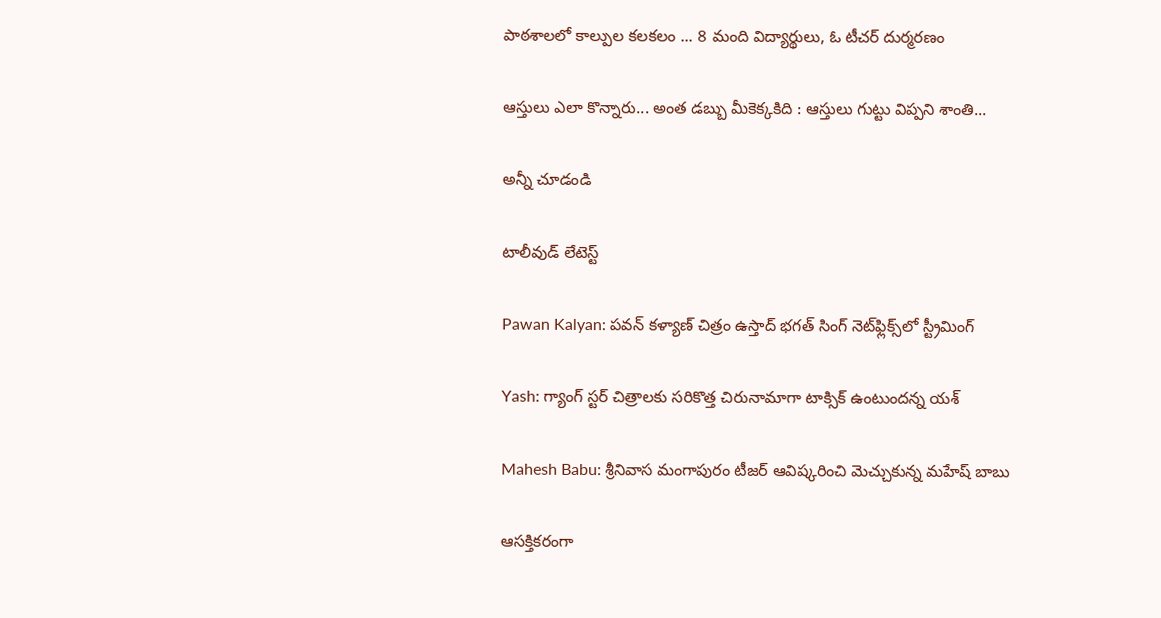పాఠశాలలో కాల్పుల కలకలం ... 8 మంది విద్యార్థులు, ఓ టీచర్ దుర్మరణం

ఆస్తులు ఎలా కొన్నారు... అంత డబ్బు మీకెక్కకిది : ఆస్తులు గుట్టు విప్పని శాంతి...

అన్నీ చూడండి

టాలీవుడ్ లేటెస్ట్

Pawan Kalyan: పవన్ కళ్యాణ్ చిత్రం ఉస్తాద్ భగత్ సింగ్ నెట్‌ఫ్లిక్స్‌లో స్ట్రీమింగ్

Yash: గ్యాంగ్ స్టర్ చిత్రాలకు సరికొత్త చిరునామాగా టాక్సిక్ ఉంటుందన్న యశ్

Mahesh Babu: శ్రీనివాస మంగాపురం టీజర్ ఆవిష్కరించి మెచ్చుకున్న మహేష్ బాబు

ఆసక్తికరంగా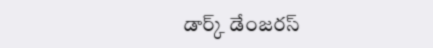డార్క్ డేంజరస్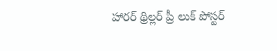హారర్ థ్రిల్లర్ ప్రీ లుక్ పోస్టర్‌‌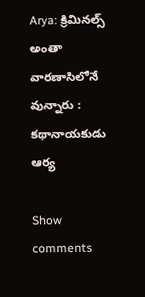Arya: క్రిమినల్స్ అంతా వారణాసిలోనే వున్నారు : కథానాయకుడు ఆర్య

Show comments